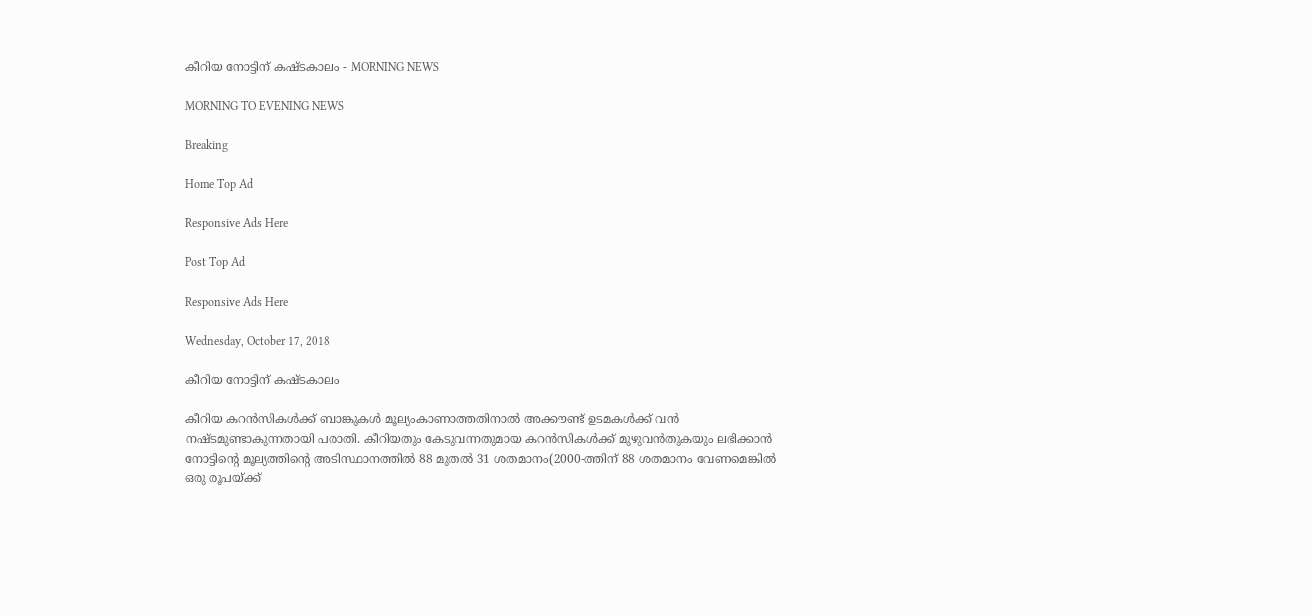കീറിയ നോട്ടിന് കഷ്ടകാലം - MORNING NEWS

MORNING TO EVENING NEWS

Breaking

Home Top Ad

Responsive Ads Here

Post Top Ad

Responsive Ads Here

Wednesday, October 17, 2018

കീറിയ നോട്ടിന് കഷ്ടകാലം

കീറിയ കറൻസികൾക്ക് ബാങ്കുകൾ മൂല്യംകാണാത്തതിനാൽ അക്കൗണ്ട് ഉടമകൾക്ക് വൻ നഷ്ടമുണ്ടാകുന്നതായി പരാതി. കീറിയതും കേടുവന്നതുമായ കറൻസികൾക്ക് മുഴുവൻതുകയും ലഭിക്കാൻ നോട്ടിന്റെ മൂല്യത്തിന്റെ അടിസ്ഥാനത്തിൽ 88 മുതൽ 31 ശതമാനം(2000-ത്തിന് 88 ശതമാനം വേണമെങ്കിൽ ഒരു രൂപയ്ക്ക്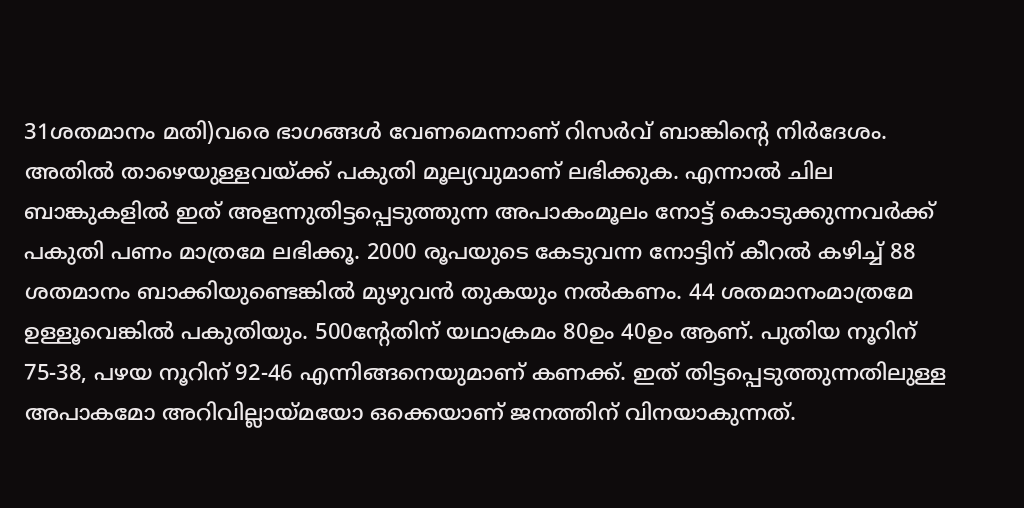31ശതമാനം മതി)വരെ ഭാഗങ്ങൾ വേണമെന്നാണ് റിസർവ് ബാങ്കിന്റെ നിർദേശം. അതിൽ താഴെയുള്ളവയ്ക്ക് പകുതി മൂല്യവുമാണ് ലഭിക്കുക. എന്നാൽ ചില ബാങ്കുകളിൽ ഇത് അളന്നുതിട്ടപ്പെടുത്തുന്ന അപാകംമൂലം നോട്ട് കൊടുക്കുന്നവർക്ക് പകുതി പണം മാത്രമേ ലഭിക്കൂ. 2000 രൂപയുടെ കേടുവന്ന നോട്ടിന് കീറൽ കഴിച്ച് 88 ശതമാനം ബാക്കിയുണ്ടെങ്കിൽ മുഴുവൻ തുകയും നൽകണം. 44 ശതമാനംമാത്രമേ ഉള്ളൂവെങ്കിൽ പകുതിയും. 500ന്റേതിന് യഥാക്രമം 80ഉം 40ഉം ആണ്. പുതിയ നൂറിന് 75-38, പഴയ നൂറിന് 92-46 എന്നിങ്ങനെയുമാണ് കണക്ക്. ഇത് തിട്ടപ്പെടുത്തുന്നതിലുള്ള അപാകമോ അറിവില്ലായ്മയോ ഒക്കെയാണ് ജനത്തിന് വിനയാകുന്നത്.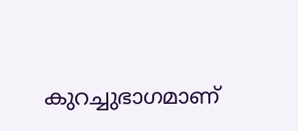കുറച്ചുഭാഗമാണ്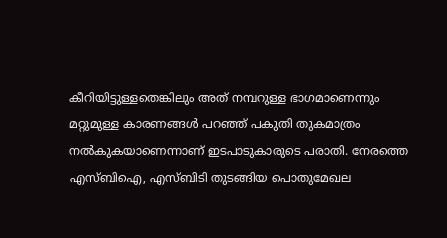കീറിയിട്ടുള്ളതെങ്കിലും അത് നമ്പറുള്ള ഭാഗമാണെന്നും മറ്റുമുള്ള കാരണങ്ങൾ പറഞ്ഞ് പകുതി തുകമാത്രം നൽകുകയാണെന്നാണ് ഇടപാടുകാരുടെ പരാതി. നേരത്തെ എസ്ബിഐ, എസ്ബിടി തുടങ്ങിയ പൊതുമേഖല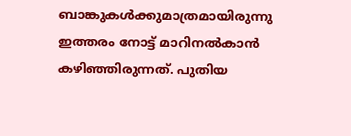ബാങ്കുകൾക്കുമാത്രമായിരുന്നു ഇത്തരം നോട്ട് മാറിനൽകാൻ കഴിഞ്ഞിരുന്നത്. പുതിയ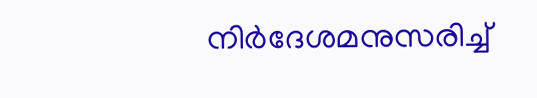നിർദേശമനുസരിച്ച്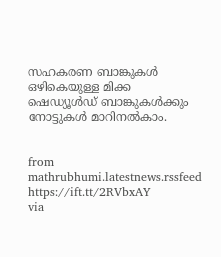സഹകരണ ബാങ്കുകൾ ഒഴികെയുള്ള മിക്ക ഷെഡ്യൂൾഡ് ബാങ്കുകൾക്കും നോട്ടുകൾ മാറിനൽകാം.


from mathrubhumi.latestnews.rssfeed https://ift.tt/2RVbxAY
via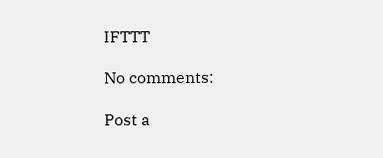IFTTT

No comments:

Post a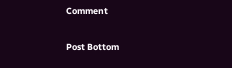Comment

Post Bottom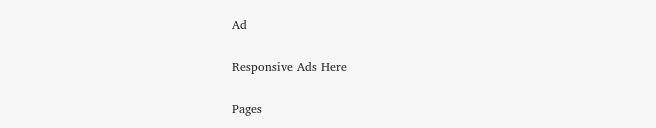Ad

Responsive Ads Here

Pages